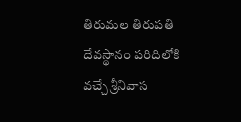తిరుమల తిరుపతి దేవస్థానం పరిదిలోకి వచ్చే శ్రీనివాస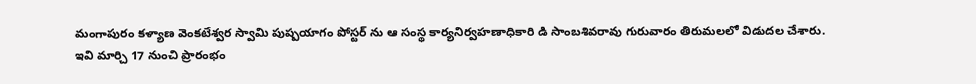మంగాపురం కళ్యాణ వెంకటేశ్వర స్వామి పుష్పయాగం పోస్టర్ ను ఆ సంస్థ కార్యనిర్వహణాధికారి డి సాంబశివరావు గురువారం తిరుమలలో విడుదల చేశారు.
ఇవి మార్చి 17 నుంచి ప్రారంభం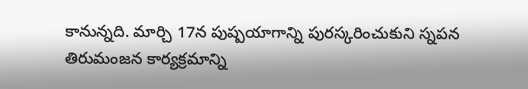కానున్నది. మార్చి 17న పుష్పయాగాన్ని పురస్కరించుకుని స్నపన తిరుమంజన కార్యక్రమాన్ని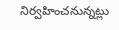నిర్వహించనున్నట్లు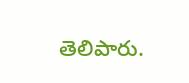తెలిపారు.